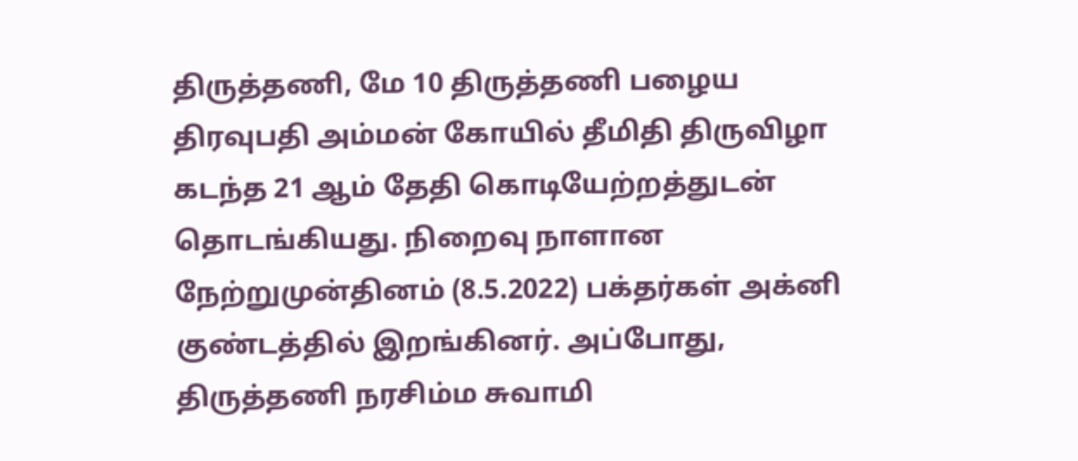திருத்தணி, மே 10 திருத்தணி பழைய திரவுபதி அம்மன் கோயில் தீமிதி திருவிழா கடந்த 21 ஆம் தேதி கொடியேற்றத்துடன் தொடங்கியது. நிறைவு நாளான நேற்றுமுன்தினம் (8.5.2022) பக்தர்கள் அக்னி குண்டத்தில் இறங்கினர். அப்போது, திருத்தணி நரசிம்ம சுவாமி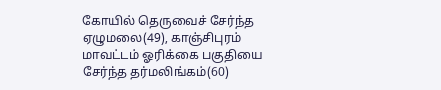கோயில் தெருவைச் சேர்ந்த ஏழுமலை(49), காஞ்சிபுரம் மாவட்டம் ஓரிக்கை பகுதியை சேர்ந்த தர்மலிங்கம்(60)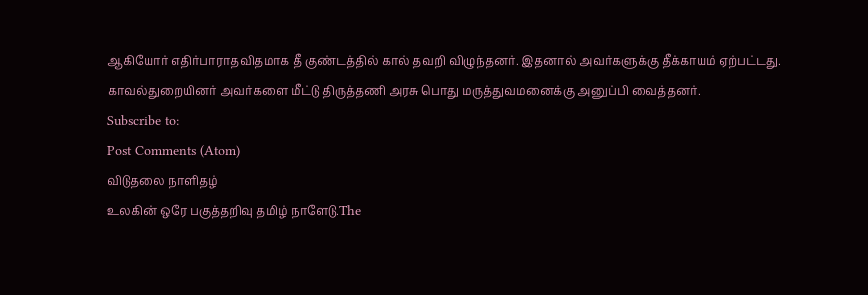ஆகியோர் எதிர்பாராதவிதமாக தீ குண்டத்தில் கால் தவறி விழுந்தனர். இதனால் அவர்களுக்கு தீக்காயம் ஏற்பட்டது. காவல்துறையினர் அவர்களை மீட்டு திருத்தணி அரசு பொது மருத்துவமனைக்கு அனுப்பி வைத்தனர்.
Subscribe to:
Post Comments (Atom)
விடுதலை நாளிதழ்
உலகின் ஒரே பகுத்தறிவு தமிழ் நாளேடு.The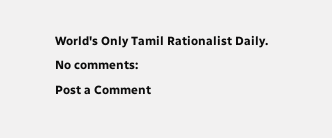World's Only Tamil Rationalist Daily.
No comments:
Post a Comment